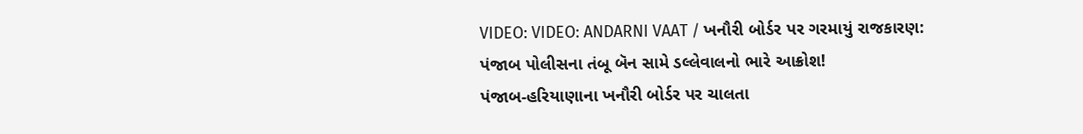VIDEO: VIDEO: ANDARNI VAAT / ખનૌરી બોર્ડર પર ગરમાયું રાજકારણ: પંજાબ પોલીસના તંબૂ બૅન સામે ડલ્લેવાલનો ભારે આક્રોશ!
પંજાબ-હરિયાણાના ખનૌરી બોર્ડર પર ચાલતા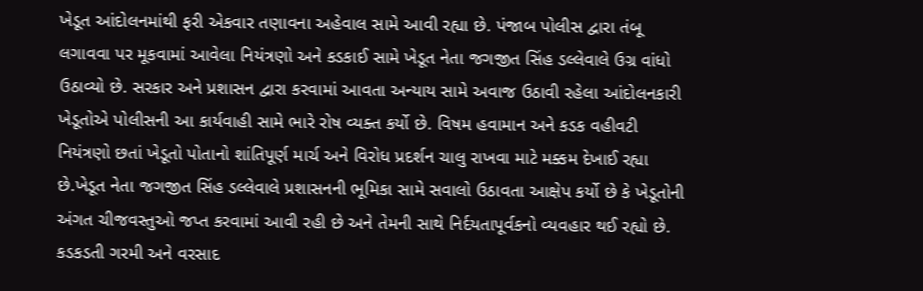ખેડૂત આંદોલનમાંથી ફરી એકવાર તણાવના અહેવાલ સામે આવી રહ્યા છે. પંજાબ પોલીસ દ્વારા તંબૂ લગાવવા પર મૂકવામાં આવેલા નિયંત્રણો અને કડકાઈ સામે ખેડૂત નેતા જગજીત સિંહ ડલ્લેવાલે ઉગ્ર વાંધો ઉઠાવ્યો છે. સરકાર અને પ્રશાસન દ્વારા કરવામાં આવતા અન્યાય સામે અવાજ ઉઠાવી રહેલા આંદોલનકારી ખેડૂતોએ પોલીસની આ કાર્યવાહી સામે ભારે રોષ વ્યક્ત કર્યો છે. વિષમ હવામાન અને કડક વહીવટી નિયંત્રણો છતાં ખેડૂતો પોતાનો શાંતિપૂર્ણ માર્ચ અને વિરોધ પ્રદર્શન ચાલુ રાખવા માટે મક્કમ દેખાઈ રહ્યા છે.ખેડૂત નેતા જગજીત સિંહ ડલ્લેવાલે પ્રશાસનની ભૂમિકા સામે સવાલો ઉઠાવતા આક્ષેપ કર્યો છે કે ખેડૂતોની અંગત ચીજવસ્તુઓ જપ્ત કરવામાં આવી રહી છે અને તેમની સાથે નિર્દયતાપૂર્વકનો વ્યવહાર થઈ રહ્યો છે. કડકડતી ગરમી અને વરસાદ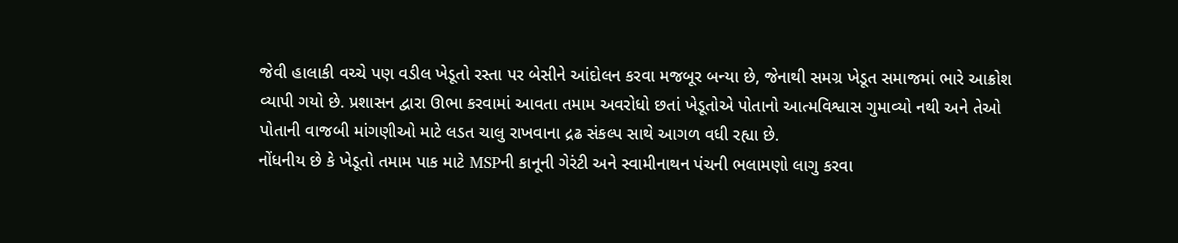જેવી હાલાકી વચ્ચે પણ વડીલ ખેડૂતો રસ્તા પર બેસીને આંદોલન કરવા મજબૂર બન્યા છે, જેનાથી સમગ્ર ખેડૂત સમાજમાં ભારે આક્રોશ વ્યાપી ગયો છે. પ્રશાસન દ્વારા ઊભા કરવામાં આવતા તમામ અવરોધો છતાં ખેડૂતોએ પોતાનો આત્મવિશ્વાસ ગુમાવ્યો નથી અને તેઓ પોતાની વાજબી માંગણીઓ માટે લડત ચાલુ રાખવાના દ્રઢ સંકલ્પ સાથે આગળ વધી રહ્યા છે.
નોંધનીય છે કે ખેડૂતો તમામ પાક માટે MSPની કાનૂની ગેરંટી અને સ્વામીનાથન પંચની ભલામણો લાગુ કરવા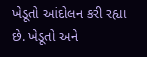ખેડૂતો આંદોલન કરી રહ્યા છે. ખેડૂતો અને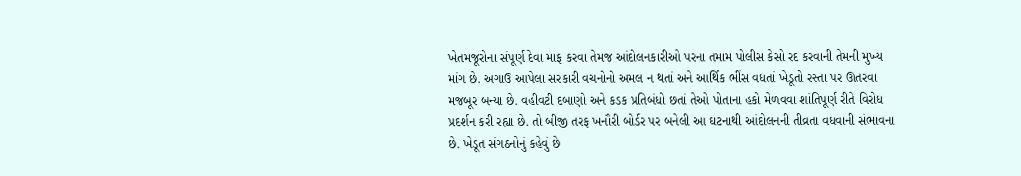ખેતમજૂરોના સંપૂર્ણ દેવા માફ કરવા તેમજ આંદોલનકારીઓ પરના તમામ પોલીસ કેસો રદ કરવાની તેમની મુખ્ય માંગ છે. અગાઉ આપેલા સરકારી વચનોનો અમલ ન થતાં અને આર્થિક ભીંસ વધતાં ખેડૂતો રસ્તા પર ઊતરવા મજબૂર બન્યા છે. વહીવટી દબાણો અને કડક પ્રતિબંધો છતાં તેઓ પોતાના હકો મેળવવા શાંતિપૂર્ણ રીતે વિરોધ પ્રદર્શન કરી રહ્યા છે. તો બીજી તરફ ખનૌરી બોર્ડર પર બનેલી આ ઘટનાથી આંદોલનની તીવ્રતા વધવાની સંભાવના છે. ખેડૂત સંગઠનોનું કહેવું છે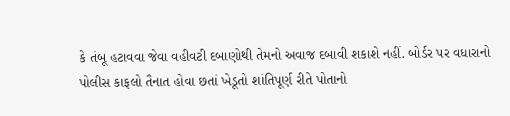કે તંબૂ હટાવવા જેવા વહીવટી દબાણોથી તેમનો અવાજ દબાવી શકાશે નહીં. બોર્ડર પર વધારાનો પોલીસ કાફલો તૈનાત હોવા છતાં ખેડૂતો શાંતિપૂર્ણ રીતે પોતાનો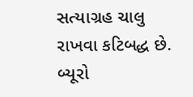સત્યાગ્રહ ચાલુ રાખવા કટિબદ્ધ છે.
બ્યૂરો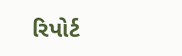રિપોર્ટ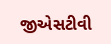જીએસટીવી